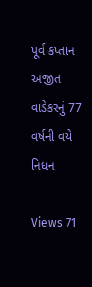પૂર્વ કપ્તાન અજીત વાડેકરનું 77 વર્ષની વયે નિધન

Views 71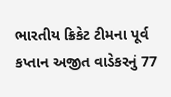ભારતીય ક્રિકેટ ટીમના પૂર્વ કપ્તાન અજીત વાડેકરનું 77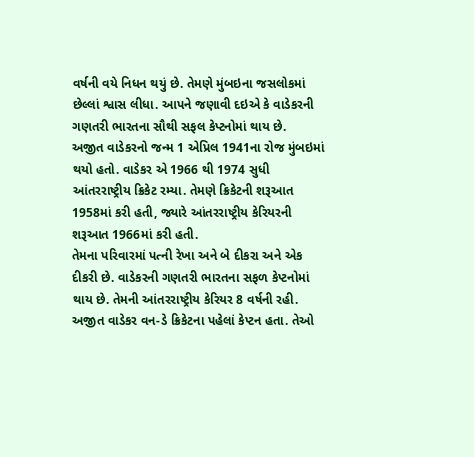વર્ષની વયે નિધન થયું છે. તેમણે મુંબઇના જસલોકમાં છેલ્લાં શ્વાસ લીધા. આપને જણાવી દઇએ કે વાડેકરની ગણતરી ભારતના સૌથી સફલ કેપ્ટનોમાં થાય છે.
અજીત વાડેકરનો જન્મ 1 એપ્રિલ 1941ના રોજ મુંબઇમાં થયો હતો. વાડેકર એ 1966 થી 1974 સુધી આંતરરાષ્ટ્રીય ક્રિકેટ રમ્યા. તેમણે ક્રિકેટની શરૂઆત 1958માં કરી હતી, જ્યારે આંતરરાષ્ટ્રીય કેરિયરની શરૂઆત 1966માં કરી હતી.
તેમના પરિવારમાં પત્ની રેખા અને બે દીકરા અને એક દીકરી છે. વાડેકરની ગણતરી ભારતના સફળ કેપ્ટનોમાં થાય છે. તેમની આંતરરાષ્ટ્રીય કેરિયર 8 વર્ષની રહી.
અજીત વાડેકર વન-ડે ક્રિકેટના પહેલાં કેપ્ટન હતા. તેઓ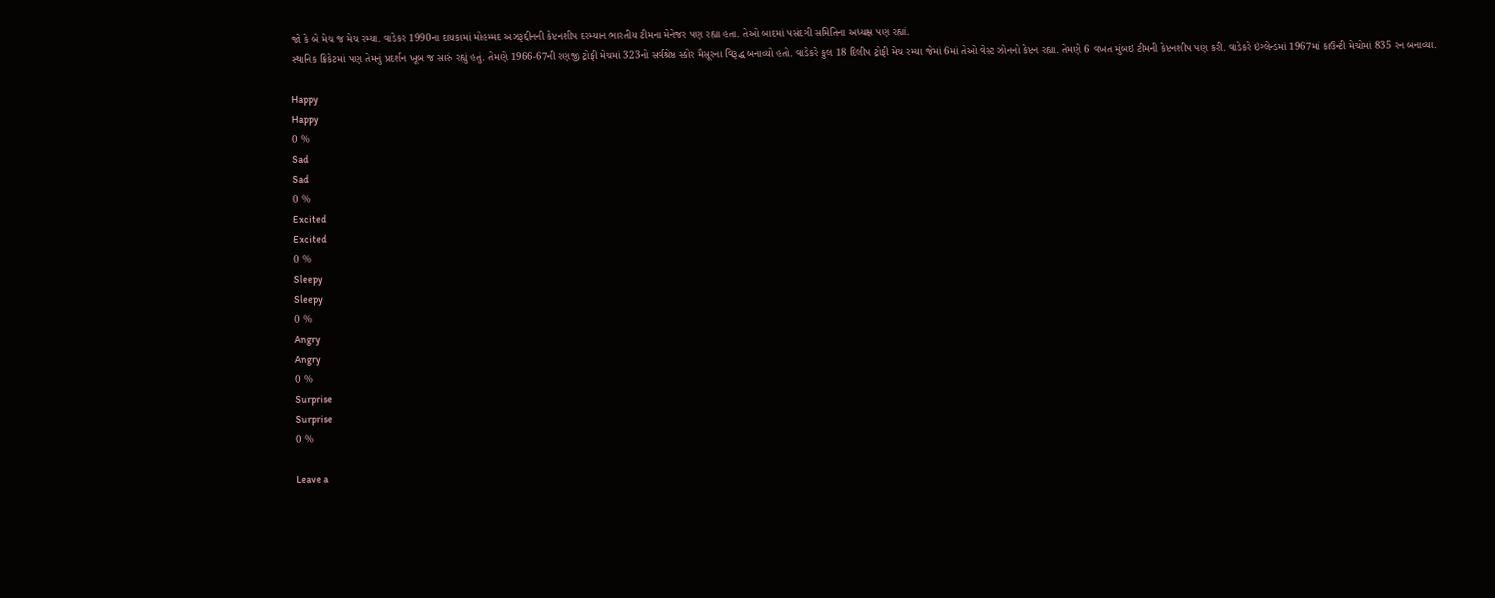જો કે બે મેચ જ મેચ રમ્યા. વાડેકર 1990ના દાયકામાં મોહમ્મદ અઝરૂદ્દીનની કેપ્ટનશીપ દરમ્યાન ભારતીય ટીમના મેનેજર પણ રહ્યા હતા. તેઓ બાદમાં પસંદગી સમિતિના અધ્યક્ષ પણ રહ્યાં.
સ્થાનિક ક્રિકેટમાં પણ તેમનું પ્રદર્શન ખૂબ જ સારું રહ્યું હતું. તેમણે 1966-67ની રણજી ટ્રોફી મેચમાં 323નો સર્વશ્રેષ્ઠ સ્કોર મૈસૂરના વિરૂદ્ધ બનાવ્યો હતો. વાડેકરે કુલ 18 દિલીપ ટ્રોફી મેચ રમ્યા જેમાં 6માં તેઓ વેસ્ટ ઝોનનો કેપ્ટન રહ્યા. તેમણે 6 વખત મુંબઇ ટીમની કેપ્ટનશીપ પણ કરી. વાડેકરે ઇંગ્લેન્ડમાં 1967માં કાઉન્ટી મેચોમાં 835 રન બનાવ્યા.

Happy
Happy
0 %
Sad
Sad
0 %
Excited
Excited
0 %
Sleepy
Sleepy
0 %
Angry
Angry
0 %
Surprise
Surprise
0 %

Leave a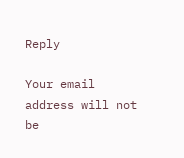Reply

Your email address will not be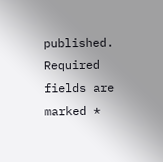published. Required fields are marked *